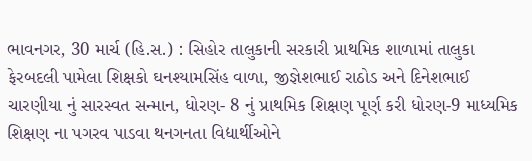ભાવનગર, 30 માર્ચ (હિ.સ.) : સિહોર તાલુકાની સરકારી પ્રાથમિક શાળામાં તાલુકા ફેરબદલી પામેલા શિક્ષકો ઘનશ્યામસિંહ વાળા, જીજ્ઞેશભાઈ રાઠોડ અને દિનેશભાઈ ચારણીયા નું સારસ્વત સન્માન, ધોરણ- 8 નું પ્રાથમિક શિક્ષણ પૂર્ણ કરી ધોરણ-9 માધ્યમિક શિક્ષણ ના પગરવ પાડવા થનગનતા વિદ્યાર્થીઓને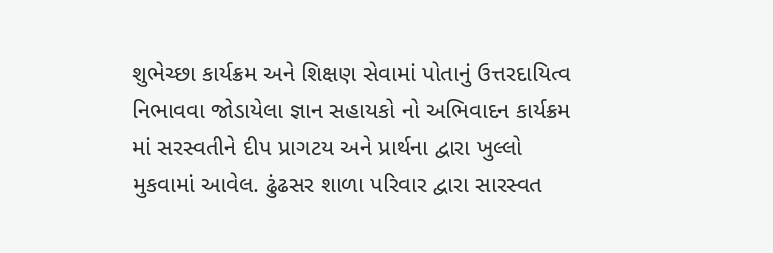શુભેચ્છા કાર્યક્રમ અને શિક્ષણ સેવામાં પોતાનું ઉત્તરદાયિત્વ નિભાવવા જોડાયેલા જ્ઞાન સહાયકો નો અભિવાદન કાર્યક્રમ માં સરસ્વતીને દીપ પ્રાગટય અને પ્રાર્થના દ્વારા ખુલ્લો મુકવામાં આવેલ. ઢુંઢસર શાળા પરિવાર દ્વારા સારસ્વત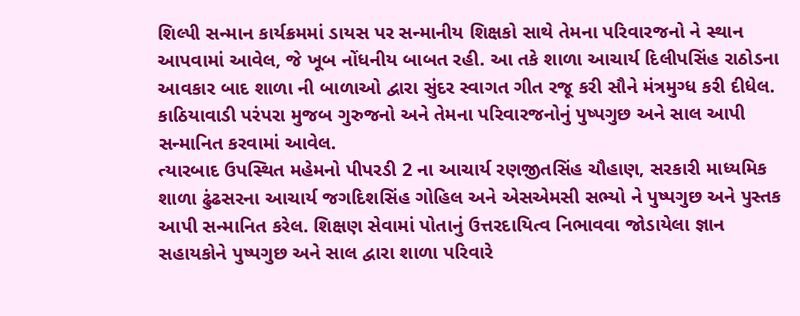શિલ્પી સન્માન કાર્યક્રમમાં ડાયસ પર સન્માનીય શિક્ષકો સાથે તેમના પરિવારજનો ને સ્થાન આપવામાં આવેલ, જે ખૂબ નોંધનીય બાબત રહી. આ તકે શાળા આચાર્ય દિલીપસિંહ રાઠોડના આવકાર બાદ શાળા ની બાળાઓ દ્વારા સુંદર સ્વાગત ગીત રજૂ કરી સૌને મંત્રમુગ્ધ કરી દીધેલ. કાઠિયાવાડી પરંપરા મુજબ ગુરુજનો અને તેમના પરિવારજનોનું પુષ્પગુછ અને સાલ આપી સન્માનિત કરવામાં આવેલ.
ત્યારબાદ ઉપસ્થિત મહેમનો પીપરડી 2 ના આચાર્ય રણજીતસિંહ ચૌહાણ, સરકારી માધ્યમિક શાળા ઢુંઢસરના આચાર્ય જગદિશસિંહ ગોહિલ અને એસએમસી સભ્યો ને પુષ્પગુછ અને પુસ્તક આપી સન્માનિત કરેલ. શિક્ષણ સેવામાં પોતાનું ઉત્તરદાયિત્વ નિભાવવા જોડાયેલા જ્ઞાન સહાયકોને પુષ્પગુછ અને સાલ દ્વારા શાળા પરિવારે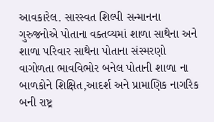આવકારેલ. સારસ્વત શિલ્પી સન્માનના ગુરુજનોએ પોતાના વક્તવ્યમાં શાળા સાથેના અને શાળા પરિવાર સાથેના પોતાના સંસ્મરણો વાગોળતા ભાવવિભોર બનેલ પોતાની શાળા ના બાળકોને શિક્ષિત,આદર્શ અને પ્રામાણિક નાગરિક બની રાષ્ટ્ર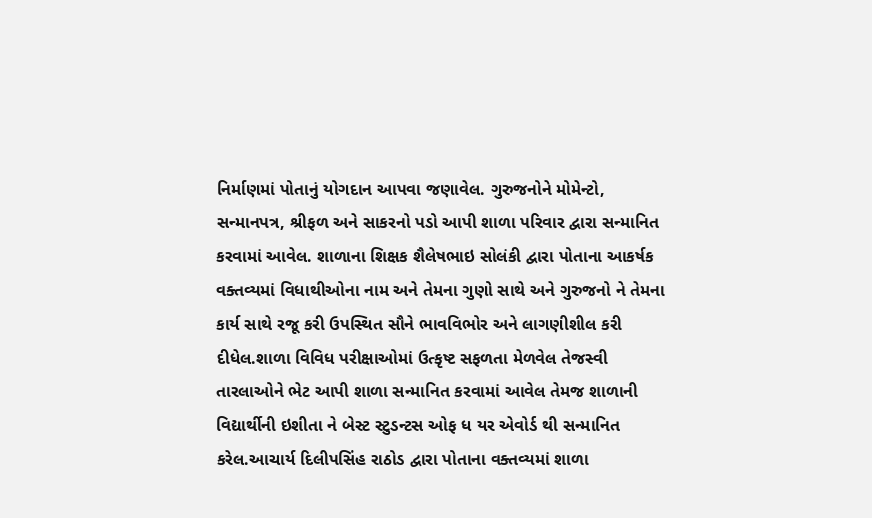નિર્માણમાં પોતાનું યોગદાન આપવા જણાવેલ. ગુરુજનોને મોમેન્ટો, સન્માનપત્ર, શ્રીફળ અને સાકરનો પડો આપી શાળા પરિવાર દ્વારા સન્માનિત કરવામાં આવેલ. શાળાના શિક્ષક શૈલેષભાઇ સોલંકી દ્વારા પોતાના આકર્ષક વક્તવ્યમાં વિધાથીઓના નામ અને તેમના ગુણો સાથે અને ગુરુજનો ને તેમના કાર્ય સાથે રજૂ કરી ઉપસ્થિત સૌને ભાવવિભોર અને લાગણીશીલ કરી દીધેલ.શાળા વિવિધ પરીક્ષાઓમાં ઉત્કૃષ્ટ સફળતા મેળવેલ તેજસ્વી તારલાઓને ભેટ આપી શાળા સન્માનિત કરવામાં આવેલ તેમજ શાળાની વિદ્યાર્થીની ઇશીતા ને બેસ્ટ સ્ટુડન્ટસ ઓફ ધ યર એવોર્ડ થી સન્માનિત કરેલ.આચાર્ય દિલીપસિંહ રાઠોડ દ્વારા પોતાના વક્તવ્યમાં શાળા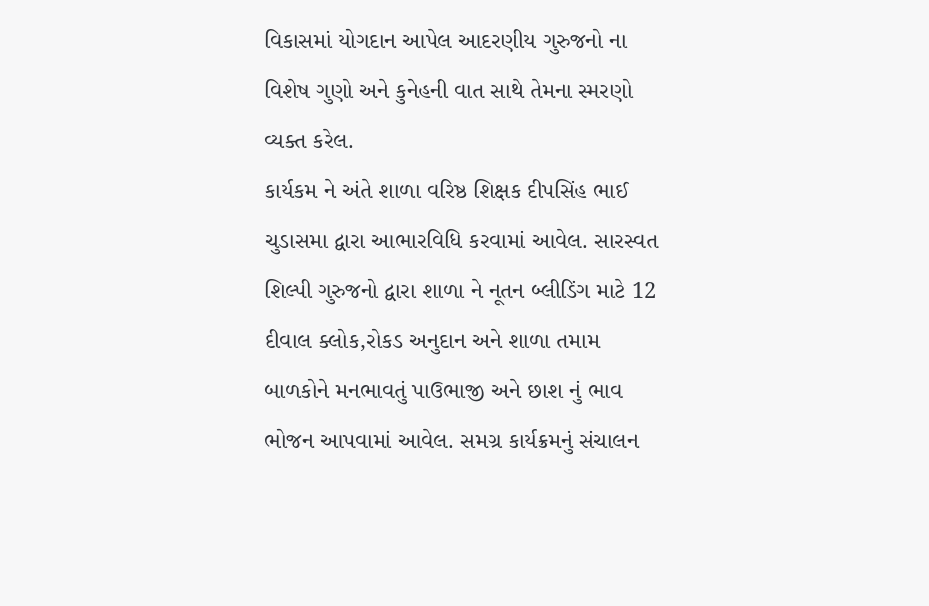વિકાસમાં યોગદાન આપેલ આદરણીય ગુરુજનો ના વિશેષ ગુણો અને કુનેહની વાત સાથે તેમના સ્મરણો વ્યક્ત કરેલ.
કાર્યકમ ને અંતે શાળા વરિષ્ઠ શિક્ષક દીપસિંહ ભાઈ ચુડાસમા દ્વારા આભારવિધિ કરવામાં આવેલ. સારસ્વત શિલ્પી ગુરુજનો દ્વારા શાળા ને નૂતન બ્લીડિંગ માટે 12 દીવાલ ક્લોક,રોકડ અનુદાન અને શાળા તમામ બાળકોને મનભાવતું પાઉભાજી અને છાશ નું ભાવ ભોજન આપવામાં આવેલ. સમગ્ર કાર્યક્રમનું સંચાલન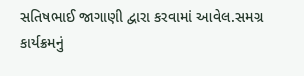સતિષભાઈ જાગાણી દ્વારા કરવામાં આવેલ.સમગ્ર કાર્યક્રમનું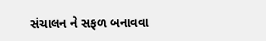સંચાલન ને સફળ બનાવવા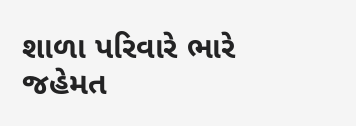શાળા પરિવારે ભારે જહેમત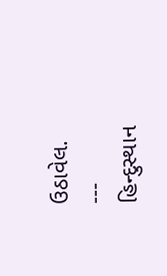ઉઠાવેલ.
---
હિન્દુસ્થાન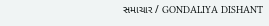સમાચાર / GONDALIYA DISHANT